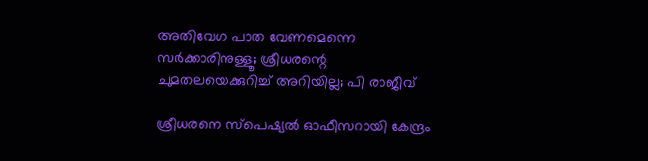അതിവേഗ പാത വേണമെന്നെ സര്‍ക്കാരിനുള്ളൂ; ശ്രീധരന്റെ ചുമതലയെക്കുറിച്ച് അറിയില്ല; പി രാജീവ്

ശ്രീധരനെ സ്പെഷ്യല്‍ ഓഫീസറായി കേന്ദ്രം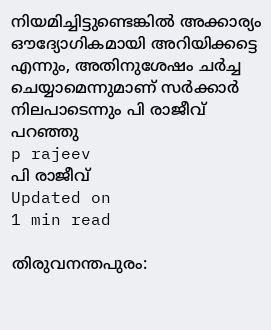നിയമിച്ചിട്ടുണ്ടെങ്കില്‍ അക്കാര്യം ഔദ്യോഗികമായി അറിയിക്കട്ടെ എന്നും, അതിനുശേഷം ചര്‍ച്ച ചെയ്യാമെന്നുമാണ് സര്‍ക്കാര്‍ നിലപാടെന്നും പി രാജീവ് പറഞ്ഞു
p rajeev
പി രാജീവ്
Updated on
1 min read

തിരുവനന്തപുരം: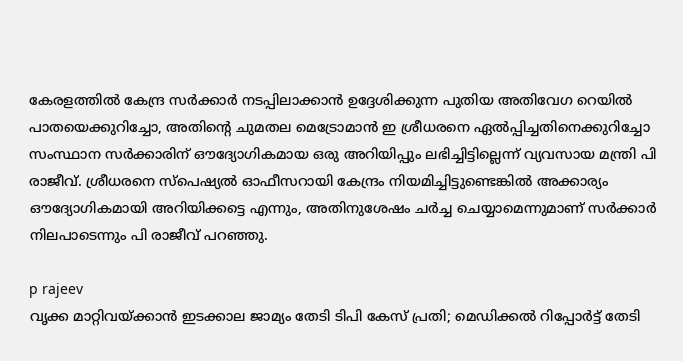കേരളത്തില്‍ കേന്ദ്ര സര്‍ക്കാര്‍ നടപ്പിലാക്കാന്‍ ഉദ്ദേശിക്കുന്ന പുതിയ അതിവേഗ റെയില്‍ പാതയെക്കുറിച്ചോ, അതിന്റെ ചുമതല മെട്രോമാന്‍ ഇ ശ്രീധരനെ ഏല്‍പ്പിച്ചതിനെക്കുറിച്ചോ സംസ്ഥാന സര്‍ക്കാരിന് ഔദ്യോഗികമായ ഒരു അറിയിപ്പും ലഭിച്ചിട്ടില്ലെന്ന് വ്യവസായ മന്ത്രി പി രാജീവ്. ശ്രീധരനെ സ്പെഷ്യല്‍ ഓഫീസറായി കേന്ദ്രം നിയമിച്ചിട്ടുണ്ടെങ്കില്‍ അക്കാര്യം ഔദ്യോഗികമായി അറിയിക്കട്ടെ എന്നും, അതിനുശേഷം ചര്‍ച്ച ചെയ്യാമെന്നുമാണ് സര്‍ക്കാര്‍ നിലപാടെന്നും പി രാജീവ് പറഞ്ഞു.

p rajeev
വൃക്ക മാറ്റിവയ്ക്കാന്‍ ഇടക്കാല ജാമ്യം തേടി ടിപി കേസ് പ്രതി; മെഡിക്കല്‍ റിപ്പോര്‍ട്ട് തേടി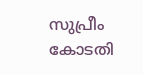സുപ്രീം കോടതി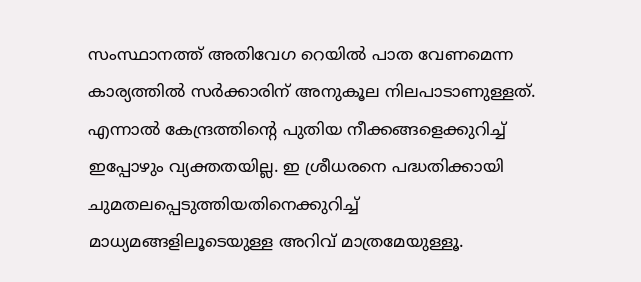സംസ്ഥാനത്ത് അതിവേഗ റെയില്‍ പാത വേണമെന്ന കാര്യത്തില്‍ സര്‍ക്കാരിന് അനുകൂല നിലപാടാണുള്ളത്. എന്നാല്‍ കേന്ദ്രത്തിന്റെ പുതിയ നീക്കങ്ങളെക്കുറിച്ച് ഇപ്പോഴും വ്യക്തതയില്ല. ഇ ശ്രീധരനെ പദ്ധതിക്കായി ചുമതലപ്പെടുത്തിയതിനെക്കുറിച്ച് മാധ്യമങ്ങളിലൂടെയുള്ള അറിവ് മാത്രമേയുള്ളൂ.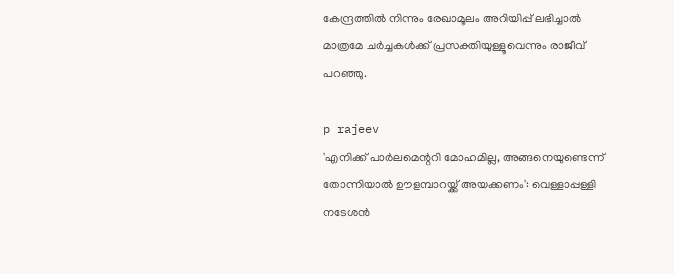കേന്ദ്രത്തില്‍ നിന്നും രേഖാമൂലം അറിയിപ്പ് ലഭിച്ചാല്‍ മാത്രമേ ചര്‍ച്ചകള്‍ക്ക് പ്രസക്തിയുള്ളൂവെന്നും രാജീവ് പറഞ്ഞു.

p rajeev
'എനിക്ക് പാര്‍ലമെന്ററി മോഹമില്ല, അങ്ങനെയുണ്ടെന്ന് തോന്നിയാല്‍ ഊളമ്പാറയ്ക്ക് അയക്കണം': വെള്ളാപ്പള്ളി നടേശന്‍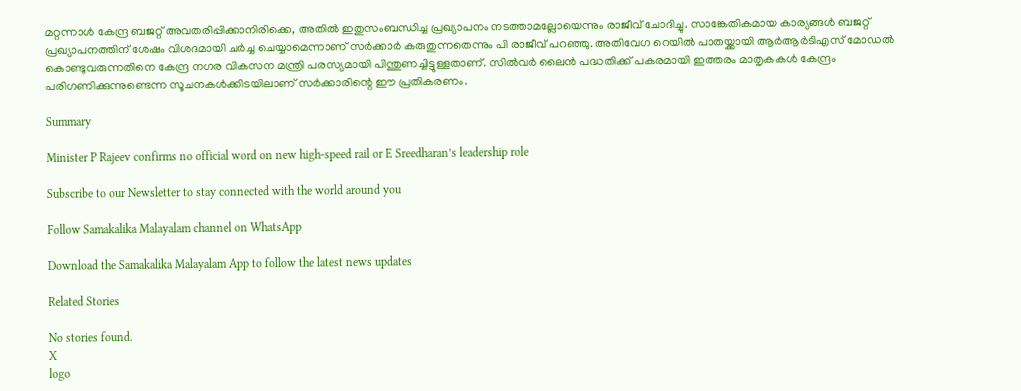മറ്റന്നാള്‍ കേന്ദ്ര ബജറ്റ് അവതരിപ്പിക്കാനിരിക്കെ, അതില്‍ ഇതുസംബന്ധിച്ച പ്രഖ്യാപനം നടത്താമല്ലോയെന്നും രാജീവ് ചോദിച്ചു. സാങ്കേതികമായ കാര്യങ്ങള്‍ ബജറ്റ് പ്രഖ്യാപനത്തിന് ശേഷം വിശദമായി ചര്‍ച്ച ചെയ്യാമെന്നാണ് സര്‍ക്കാര്‍ കരുതുന്നതെന്നും പി രാജീവ് പറഞ്ഞു. അതിവേഗ റെയില്‍ പാതയ്ക്കായി ആര്‍ആര്‍ടിഎസ് മോഡല്‍ കൊണ്ടുവരുന്നതിനെ കേന്ദ്ര നഗര വികസന മന്ത്രി പരസ്യമായി പിന്തുണച്ചിട്ടുള്ളതാണ്. സില്‍വര്‍ ലൈന്‍ പദ്ധതിക്ക് പകരമായി ഇത്തരം മാതൃകകള്‍ കേന്ദ്രം പരിഗണിക്കുന്നുണ്ടെന്ന സൂചനകള്‍ക്കിടയിലാണ് സര്‍ക്കാരിന്റെ ഈ പ്രതികരണം.

Summary

Minister P Rajeev confirms no official word on new high-speed rail or E Sreedharan’s leadership role

Subscribe to our Newsletter to stay connected with the world around you

Follow Samakalika Malayalam channel on WhatsApp

Download the Samakalika Malayalam App to follow the latest news updates

Related Stories

No stories found.
X
logo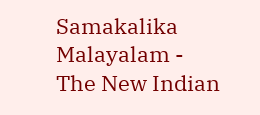Samakalika Malayalam - The New Indian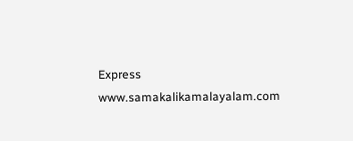Express
www.samakalikamalayalam.com